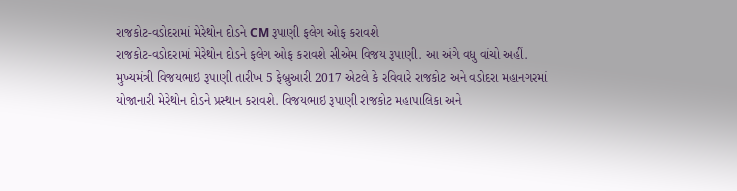રાજકોટ-વડોદરામાં મેરેથોન દોડને CM રૂપાણી ફલેગ ઓફ કરાવશે
રાજકોટ-વડોદરામાં મેરેથોન દોડને ફલેગ ઓફ કરાવશે સીએમ વિજય રૂપાણી. આ અંગે વધુ વાંચો અહીં.
મુખ્યમંત્રી વિજયભાઇ રૂપાણી તારીખ 5 ફેબ્રુઆરી 2017 એટલે કે રવિવારે રાજકોટ અને વડોદરા મહાનગરમાં યોજાનારી મેરેથોન દોડને પ્રસ્થાન કરાવશે. વિજયભાઇ રૂપાણી રાજકોટ મહાપાલિકા અને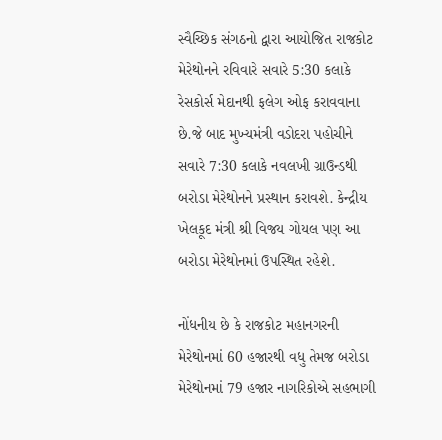સ્વૈચ્છિક સંગઠનો દ્વારા આયોજિત રાજકોટ મેરેથોનને રવિવારે સવારે 5:30 કલાકે રેસકોર્સ મેદાનથી ફલેગ ઓફ કરાવવાના છે.જે બાદ મુખ્યમંત્રી વડોદરા પહોચીને સવારે 7:30 કલાકે નવલખી ગ્રાઉન્ડથી બરોડા મેરેથોનને પ્રસ્થાન કરાવશે. કેન્દ્રીય ખેલકૂદ મંત્રી શ્રી વિજય ગોયલ પણ આ બરોડા મેરેથોનમાં ઉપસ્થિત રહેશે.

નોંધનીય છે કે રાજકોટ મહાનગરની મેરેથોનમાં 60 હજારથી વધુ તેમજ બરોડા મેરેથોનમાં 79 હજાર નાગરિકોએ સહભાગી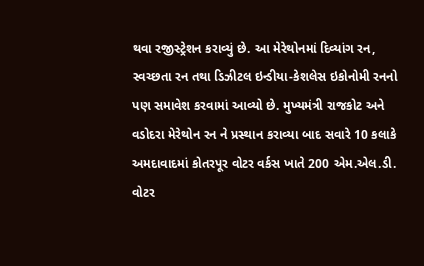થવા રજીસ્ટ્રેશન કરાવ્યું છે. આ મેરેથોનમાં દિવ્યાંગ રન, સ્વચ્છતા રન તથા ડિઝીટલ ઇન્ડીયા-કેશલેસ ઇકોનોમી રનનો પણ સમાવેશ કરવામાં આવ્યો છે. મુખ્યમંત્રી રાજકોટ અને વડોદરા મેરેથોન રન ને પ્રસ્થાન કરાવ્યા બાદ સવારે 10 કલાકે અમદાવાદમાં કોતરપૂર વોટર વર્કસ ખાતે 200 એમ.એલ.ડી. વોટર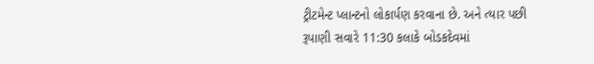ટ્રીટમેન્ટ પ્લાન્ટનો લોકાર્પણ કરવાના છે. અને ત્યાર પછી રૂપાણી સવારે 11:30 કલાકે બોડકદેવમાં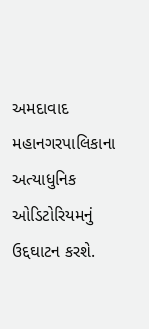અમદાવાદ મહાનગરપાલિકાના અત્યાધુનિક ઓડિટોરિયમનું ઉદ્દઘાટન કરશે.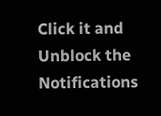Click it and Unblock the Notifications